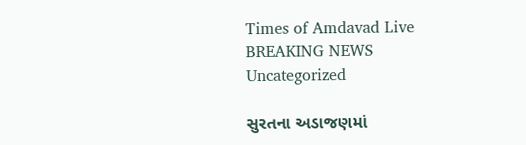Times of Amdavad Live
BREAKING NEWS
Uncategorized

સુરતના અડાજણમાં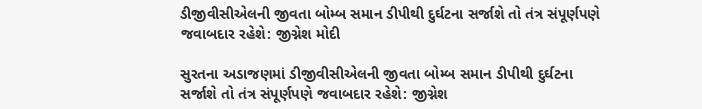ડીજીવીસીએલની જીવતા બોમ્બ સમાન ડીપીથી દુર્ઘટના સર્જાશે તો તંત્ર સંપૂર્ણપણે જવાબદાર રહેશે: જીગ્નેશ મોદી

સુરતના અડાજણમાં ડીજીવીસીએલની જીવતા બોમ્બ સમાન ડીપીથી દુર્ઘટના સર્જાશે તો તંત્ર સંપૂર્ણપણે જવાબદાર રહેશે: જીગ્નેશ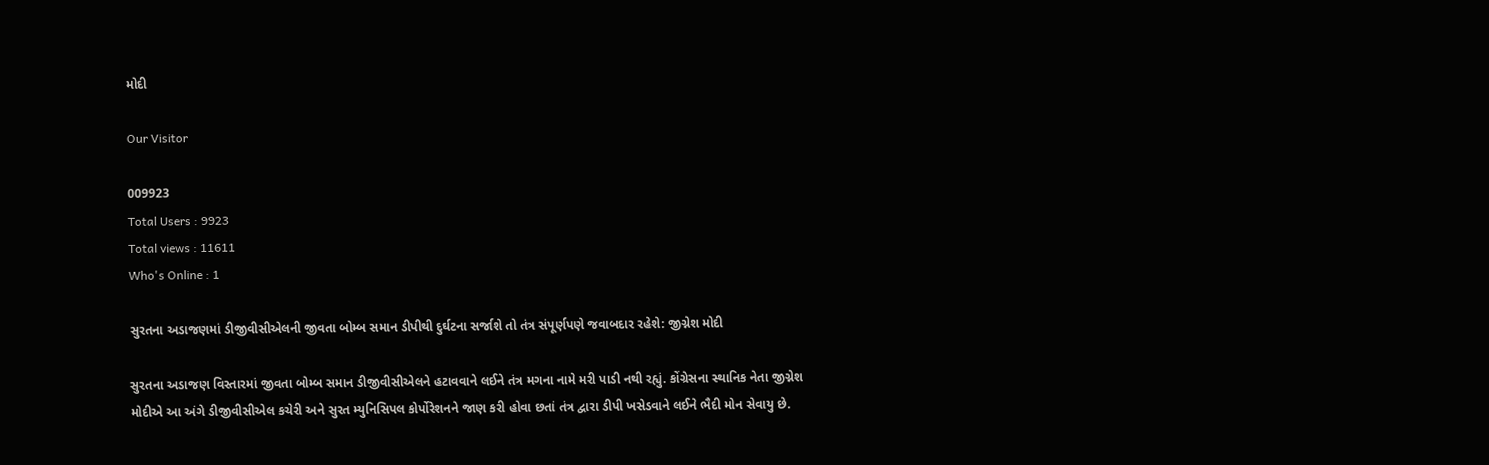મોદી

Our Visitor

009923
Total Users : 9923
Total views : 11611
Who's Online : 1

સુરતના અડાજણમાં ડીજીવીસીએલની જીવતા બોમ્બ સમાન ડીપીથી દુર્ઘટના સર્જાશે તો તંત્ર સંપૂર્ણપણે જવાબદાર રહેશે: જીગ્નેશ મોદી

સુરતના અડાજણ વિસ્તારમાં જીવતા બોમ્બ સમાન ડીજીવીસીએલને હટાવવાને લઈને તંત્ર મગના નામે મરી પાડી નથી રહ્યું. કોંગ્રેસના સ્થાનિક નેતા જીગ્નેશ મોદીએ આ અંગે ડીજીવીસીએલ કચેરી અને સુરત મ્યુનિસિપલ કોર્પોરેશનને જાણ કરી હોવા છતાં તંત્ર દ્વારા ડીપી ખસેડવાને લઈને ભૈદી મોન સેવાયુ છે.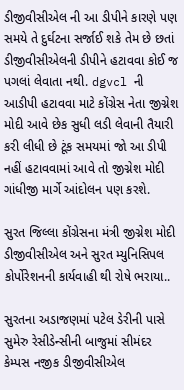ડીજીવીસીએલ ની આ ડીપીને કારણે પણ સમયે તે દુર્ઘટના સર્જાઈ શકે તેમ છે છતાં ડીજીવીસીએલની ડીપીને હટાવવા કોઈ જ પગલાં લેવાતા નથી. dgvcl ની આડીપી હટાવવા માટે કોંગ્રેસ નેતા જીગ્નેશ મોદી આવે છેક સુધી લડી લેવાની તૈયારી કરી લીધી છે ટૂંક સમયમાં જો આ ડીપી નહીં હટાવવામાં આવે તો જીગ્નેશ મોદી ગાંધીજી માર્ગે આંદોલન પણ કરશે.

સુરત જિલ્લા કોંગ્રેસના મંત્રી જીગ્નેશ મોદી ડીજીવીસીએલ અને સુરત મ્યુનિસિપલ કોર્પોરેશનની કાર્યવાહી થી રોષે ભરાયા..

સુરતના અડાજણમાં પટેલ ડેરીની પાસે સુમેરુ રેસીડેન્સીની બાજુમાં સીમંદર કેમ્પસ નજીક ડીજીવીસીએલ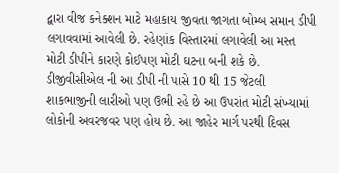દ્વારા વીજ કનેક્શન માટે મહાકાય જીવતા જાગતા બોમ્બ સમાન ડીપી લગાવવામાં આવેલી છે. રહેણાંક વિસ્તારમાં લગાવેલી આ મસ્ત મોટી ડીપીને કારણે કોઈપણ મોટી ઘટના બની શકે છે. ડીજીવીસીએલ ની આ ડીપી ની પાસે 10 થી 15 જેટલી શાકભાજીની લારીઓ પણ ઉભી રહે છે આ ઉપરાંત મોટી સંખ્યામાં લોકોની અવરજવર પણ હોય છે. આ જાહેર માર્ગ પરથી દિવસ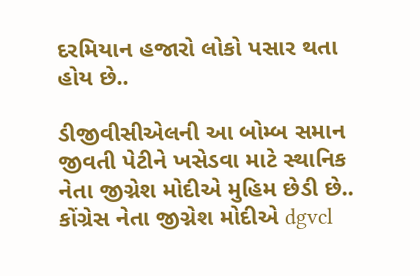દરમિયાન હજારો લોકો પસાર થતા હોય છે..

ડીજીવીસીએલની આ બોમ્બ સમાન જીવતી પેટીને ખસેડવા માટે સ્થાનિક નેતા જીગ્નેશ મોદીએ મુહિમ છેડી છે.. કોંગ્રેસ નેતા જીગ્નેશ મોદીએ dgvcl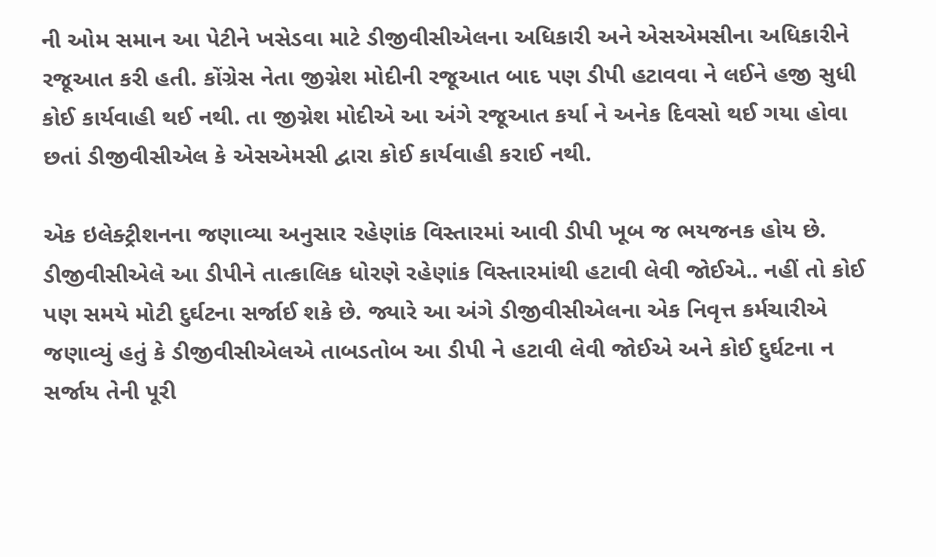ની ઓમ સમાન આ પેટીને ખસેડવા માટે ડીજીવીસીએલના અધિકારી અને એસએમસીના અધિકારીને રજૂઆત કરી હતી. કોંગ્રેસ નેતા જીગ્નેશ મોદીની રજૂઆત બાદ પણ ડીપી હટાવવા ને લઈને હજી સુધી કોઈ કાર્યવાહી થઈ નથી. તા જીગ્નેશ મોદીએ આ અંગે રજૂઆત કર્યા ને અનેક દિવસો થઈ ગયા હોવા છતાં ડીજીવીસીએલ કે એસએમસી દ્વારા કોઈ કાર્યવાહી કરાઈ નથી.

એક ઇલેક્ટ્રીશનના જણાવ્યા અનુસાર રહેણાંક વિસ્તારમાં આવી ડીપી ખૂબ જ ભયજનક હોય છે. ડીજીવીસીએલે આ ડીપીને તાત્કાલિક ધોરણે રહેણાંક વિસ્તારમાંથી હટાવી લેવી જોઈએ.. નહીં તો કોઈ પણ સમયે મોટી દુર્ઘટના સર્જાઈ શકે છે. જ્યારે આ અંગે ડીજીવીસીએલના એક નિવૃત્ત કર્મચારીએ જણાવ્યું હતું કે ડીજીવીસીએલએ તાબડતોબ આ ડીપી ને હટાવી લેવી જોઈએ અને કોઈ દુર્ઘટના ન સર્જાય તેની પૂરી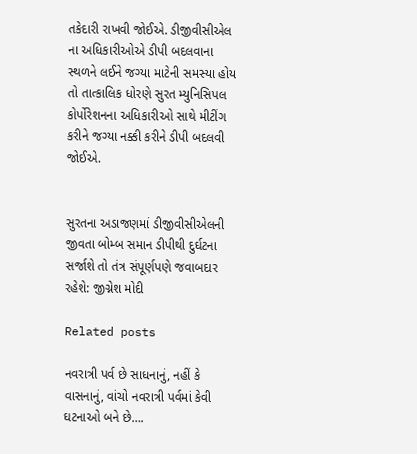તકેદારી રાખવી જોઈએ. ડીજીવીસીએલ ના અધિકારીઓએ ડીપી બદલવાના સ્થળને લઈને જગ્યા માટેની સમસ્યા હોય તો તાત્કાલિક ધોરણે સુરત મ્યુનિસિપલ કોર્પોરેશનના અધિકારીઓ સાથે મીટીંગ કરીને જગ્યા નક્કી કરીને ડીપી બદલવી જોઈએ.


સુરતના અડાજણમાં ડીજીવીસીએલની જીવતા બોમ્બ સમાન ડીપીથી દુર્ઘટના સર્જાશે તો તંત્ર સંપૂર્ણપણે જવાબદાર રહેશે: જીગ્નેશ મોદી

Related posts

નવરાત્રી પર્વ છે સાધનાનું, નહીં કે વાસનાનું, વાંચો નવરાત્રી પર્વમાં કેવી ઘટનાઓ બને છે….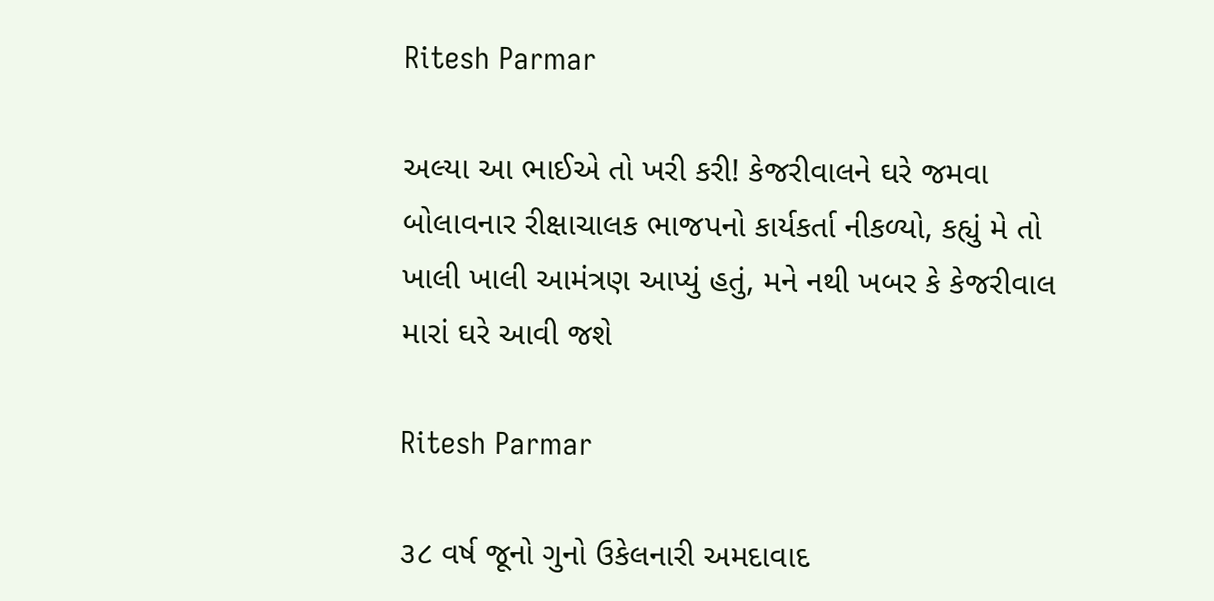Ritesh Parmar

અલ્યા આ ભાઈએ તો ખરી કરી! કેજરીવાલને ઘરે જમવા બોલાવનાર રીક્ષાચાલક ભાજપનો કાર્યકર્તા નીકળ્યો, કહ્યું મે તો ખાલી ખાલી આમંત્રણ આપ્યું હતું, મને નથી ખબર કે કેજરીવાલ મારાં ઘરે આવી જશે

Ritesh Parmar

૩૮ વર્ષ જૂનો ગુનો ઉકેલનારી અમદાવાદ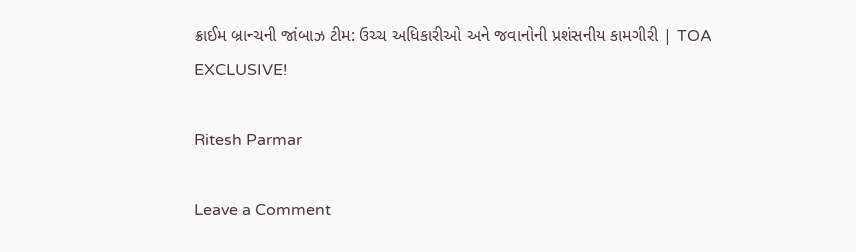ક્રાઈમ બ્રાન્ચની જાંબાઝ ટીમ: ઉચ્ચ અધિકારીઓ અને જવાનોની પ્રશંસનીય કામગીરી | TOA EXCLUSIVE!

Ritesh Parmar

Leave a Comment